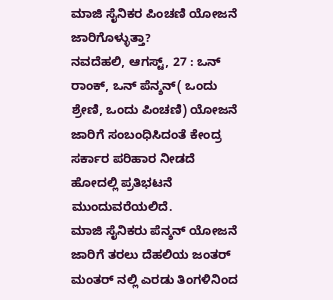ಮಾಜಿ ಸೈನಿಕರ ಪಿಂಚಣಿ ಯೋಜನೆ ಜಾರಿಗೊಳ್ಳುತ್ತಾ?
ನವದೆಹಲಿ, ಆಗಸ್ಟ್, 27 : ಒನ್ ರಾಂಕ್, ಒನ್ ಪೆನ್ಶನ್( ಒಂದು ಶ್ರೇಣಿ, ಒಂದು ಪಿಂಚಣಿ) ಯೋಜನೆ ಜಾರಿಗೆ ಸಂಬಂಧಿಸಿದಂತೆ ಕೇಂದ್ರ ಸರ್ಕಾರ ಪರಿಹಾರ ನೀಡದೆ ಹೋದಲ್ಲಿ ಪ್ರತಿಭಟನೆ ಮುಂದುವರೆಯಲಿದೆ.
ಮಾಜಿ ಸೈನಿಕರು ಪೆನ್ಶನ್ ಯೋಜನೆ ಜಾರಿಗೆ ತರಲು ದೆಹಲಿಯ ಜಂತರ್ ಮಂತರ್ ನಲ್ಲಿ ಎರಡು ತಿಂಗಳಿನಿಂದ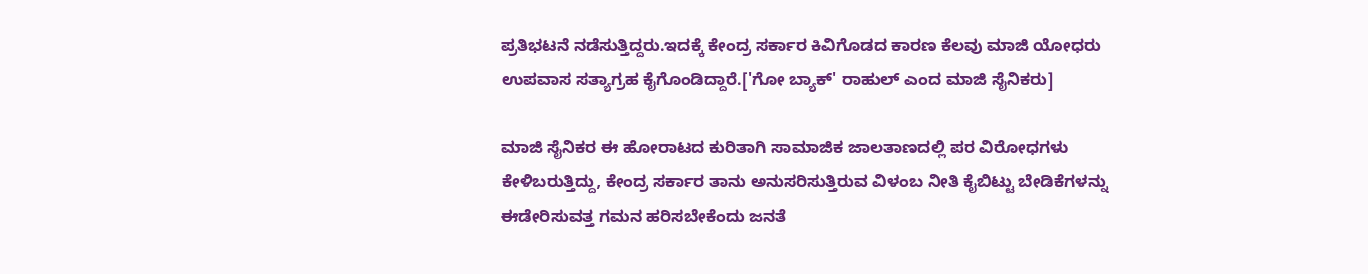ಪ್ರತಿಭಟನೆ ನಡೆಸುತ್ತಿದ್ದರು.ಇದಕ್ಕೆ ಕೇಂದ್ರ ಸರ್ಕಾರ ಕಿವಿಗೊಡದ ಕಾರಣ ಕೆಲವು ಮಾಜಿ ಯೋಧರು ಉಪವಾಸ ಸತ್ಯಾಗ್ರಹ ಕೈಗೊಂಡಿದ್ದಾರೆ.['ಗೋ ಬ್ಯಾಕ್' ರಾಹುಲ್ ಎಂದ ಮಾಜಿ ಸೈನಿಕರು]

ಮಾಜಿ ಸೈನಿಕರ ಈ ಹೋರಾಟದ ಕುರಿತಾಗಿ ಸಾಮಾಜಿಕ ಜಾಲತಾಣದಲ್ಲಿ ಪರ ವಿರೋಧಗಳು ಕೇಳಿಬರುತ್ತಿದ್ದು, ಕೇಂದ್ರ ಸರ್ಕಾರ ತಾನು ಅನುಸರಿಸುತ್ತಿರುವ ವಿಳಂಬ ನೀತಿ ಕೈಬಿಟ್ಟು ಬೇಡಿಕೆಗಳನ್ನು ಈಡೇರಿಸುವತ್ತ ಗಮನ ಹರಿಸಬೇಕೆಂದು ಜನತೆ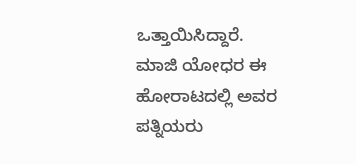ಒತ್ತಾಯಿಸಿದ್ದಾರೆ.
ಮಾಜಿ ಯೋಧರ ಈ ಹೋರಾಟದಲ್ಲಿ ಅವರ ಪತ್ನಿಯರು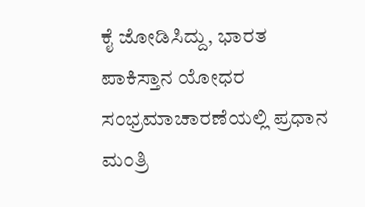ಕೈ ಜೋಡಿಸಿದ್ದು, ಭಾರತ ಪಾಕಿಸ್ತಾನ ಯೋಧರ ಸಂಭ್ರಮಾಚಾರಣೆಯಲ್ಲಿ ಪ್ರಧಾನ ಮಂತ್ರಿ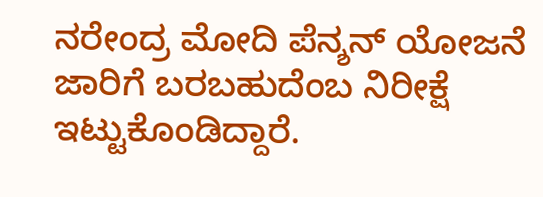ನರೇಂದ್ರ ಮೋದಿ ಪೆನ್ಶನ್ ಯೋಜನೆ ಜಾರಿಗೆ ಬರಬಹುದೆಂಬ ನಿರೀಕ್ಷೆ ಇಟ್ಟುಕೊಂಡಿದ್ದಾರೆ.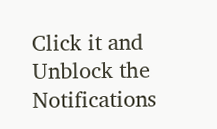Click it and Unblock the Notifications